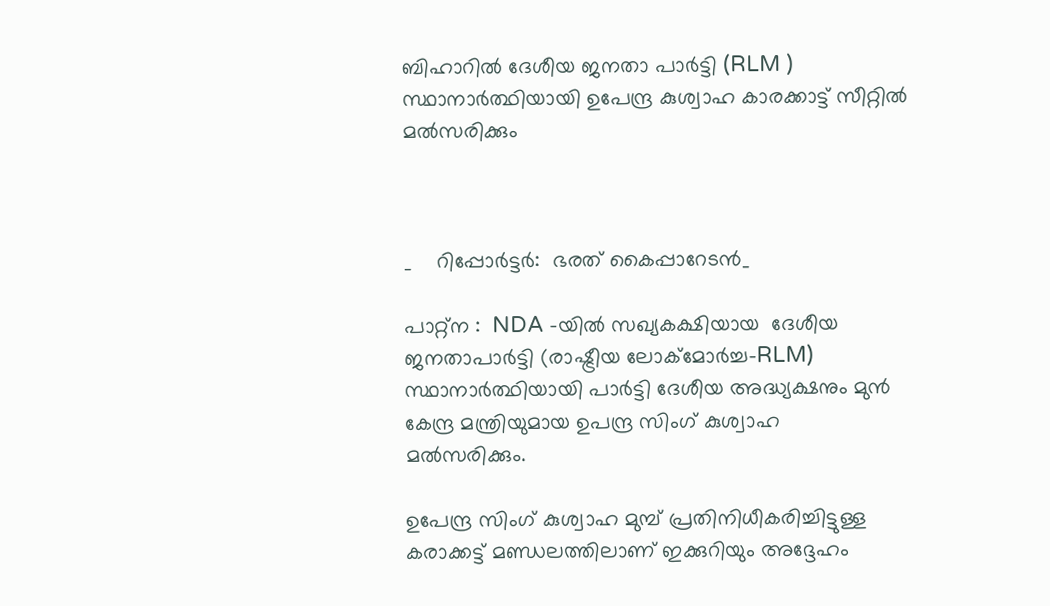ബിഹാറിൽ ദേശീയ ജനതാ പാർട്ടി (RLM ) സ്ഥാനാർത്ഥിയായി ഉപേന്ദ്ര കുശ്വാഹ കാരക്കാട്ട് സീറ്റിൽ മൽസരിക്കും



_    റിപ്പോർട്ടർ:  ഭരത് കൈപ്പാറേടൻ_

പാറ്റ്ന :  NDA -യിൽ സഖ്യകക്ഷിയായ  ദേശീയ ജനതാപാർട്ടി (രാഷ്ട്രീയ ലോക്മോർച്ച-RLM) സ്ഥാനാർത്ഥിയായി പാർട്ടി ദേശീയ അദ്ധ്യക്ഷനും മുൻ കേന്ദ്ര മന്ത്രിയുമായ ഉപന്ദ്ര സിംഗ് കുശ്വാഹ
മൽസരിക്കും.

ഉപേന്ദ്ര സിംഗ് കുശ്വാഹ മുമ്പ് പ്രതിനിധീകരിച്ചിട്ടുള്ള കരാക്കട്ട് മണ്ഡലത്തിലാണ് ഇക്കുറിയും അദ്ദേഹം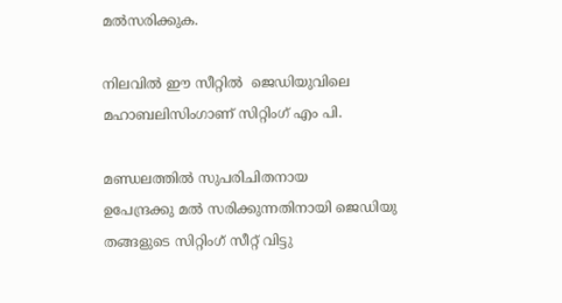മൽസരിക്കുക.

നിലവിൽ ഈ സീറ്റിൽ  ജെഡിയുവിലെ മഹാബലിസിംഗാണ് സിറ്റിംഗ് എം പി.

മണ്ഡലത്തിൽ സുപരിചിതനായ
ഉപേന്ദ്രക്കു മൽ സരിക്കുന്നതിനായി ജെഡിയു തങ്ങളുടെ സിറ്റിംഗ് സീറ്റ് വിട്ടു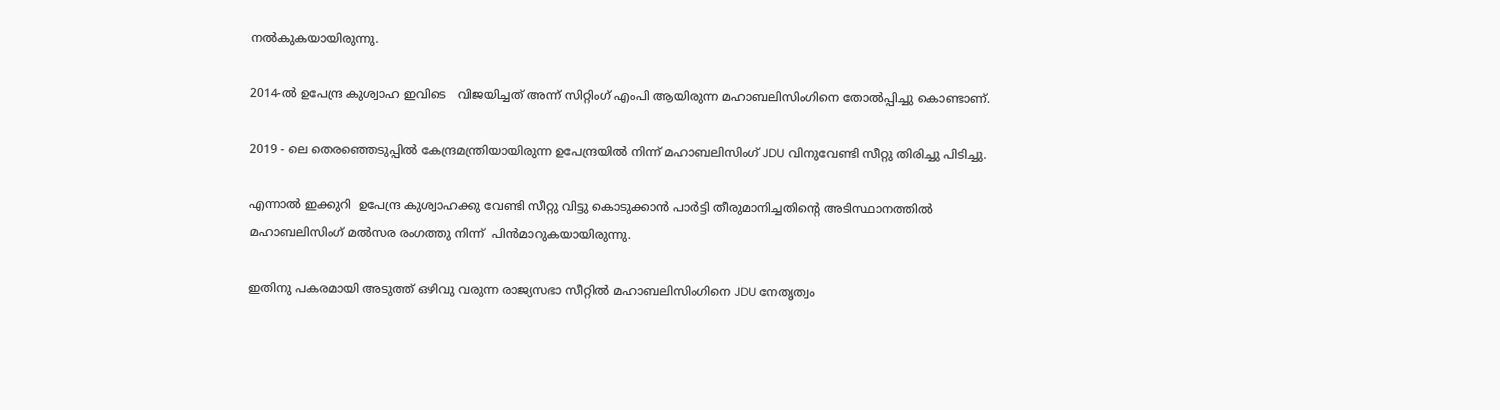നൽകുകയായിരുന്നു.

2014-ൽ ഉപേന്ദ്ര കുശ്വാഹ ഇവിടെ   വിജയിച്ചത് അന്ന് സിറ്റിംഗ് എംപി ആയിരുന്ന മഹാബലിസിംഗിനെ തോൽപ്പിച്ചു കൊണ്ടാണ്.

2019 - ലെ തെരഞ്ഞെടുപ്പിൽ കേന്ദ്രമന്ത്രിയായിരുന്ന ഉപേന്ദ്രയിൽ നിന്ന് മഹാബലിസിംഗ് JDU വിനുവേണ്ടി സീറ്റു തിരിച്ചു പിടിച്ചു.

എന്നാൽ ഇക്കുറി  ഉപേന്ദ്ര കുശ്വാഹക്കു വേണ്ടി സീറ്റു വിട്ടു കൊടുക്കാൻ പാർട്ടി തീരുമാനിച്ചതിന്റെ അടിസ്ഥാനത്തിൽ
മഹാബലിസിംഗ് മൽസര രംഗത്തു നിന്ന്  പിൻമാറുകയായിരുന്നു.

ഇതിനു പകരമായി അടുത്ത് ഒഴിവു വരുന്ന രാജ്യസഭാ സീറ്റിൽ മഹാബലിസിംഗിനെ JDU നേതൃത്വം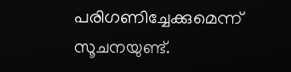പരിഗണിച്ചേക്കുമെന്ന് സൂചനയുണ്ട്.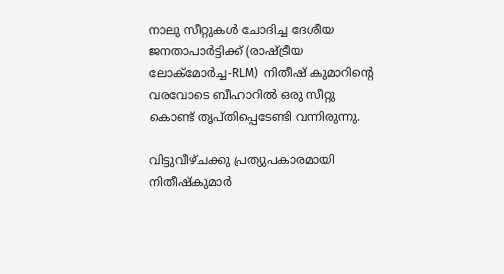നാലു സീറ്റുകൾ ചോദിച്ച ദേശീയ ജനതാപാർട്ടിക്ക് (രാഷ്ട്രീയ ലോക്മോർച്ച-RLM)  നിതീഷ് കുമാറിന്റെ വരവോടെ ബീഹാറിൽ ഒരു സീറ്റു കൊണ്ട് തൃപ്തിപ്പെടേണ്ടി വന്നിരുന്നു.

വിട്ടുവീഴ്ചക്കു പ്രത്യുപകാരമായി നിതീഷ്കുമാർ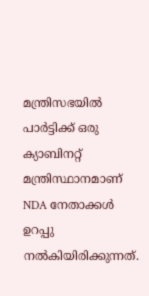മന്ത്രിസഭയിൽ പാർട്ടിക്ക് ഒരു ക്യാബിനറ്റ് മന്ത്രിസ്ഥാനമാണ് NDA നേതാക്കൾ ഉറപ്പു നൽകിയിരിക്കുന്നത്.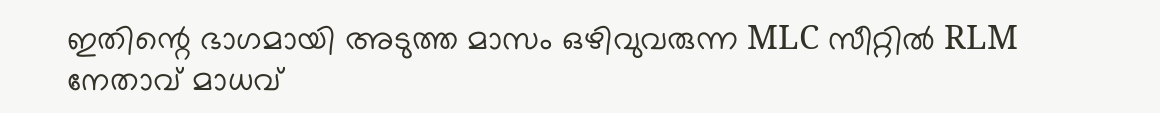ഇതിന്റെ ഭാഗമായി അടുത്ത മാസം ഒഴിവുവരുന്ന MLC സീറ്റിൽ RLM നേതാവ് മാധവ്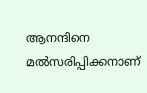ആനന്ദിനെ മൽസരിപ്പിക്കനാണ്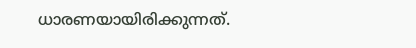ധാരണയായിരിക്കുന്നത്.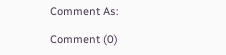Comment As:

Comment (0)